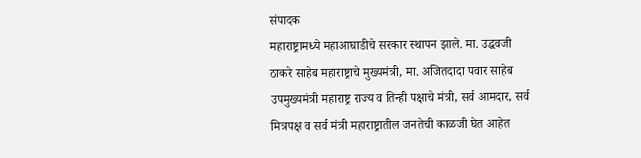संपादक
महाराष्ट्रामध्ये महाआघाडीचे सरकार स्थापन झाले. मा. उद्धवजी ठाकरे साहेब महाराष्ट्राचे मुख्यमंत्री, मा. अजितदादा पवार साहेब उपमुख्यमंत्री महाराष्ट्र राज्य व तिन्ही पक्षाचे मंत्री, सर्व आमदार, सर्व मित्रपक्ष व सर्व मंत्री महाराष्ट्रातील जनतेची काळजी घेत आहेत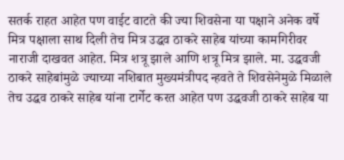सतर्क राहत आहेत पण वाईट वाटते की ज्या शिवसेना या पक्षाने अनेक वर्षे मित्र पक्षाला साथ दिली तेच मित्र उद्धव ठाकरे साहेब यांच्या कामगिरीवर नाराजी दाखवत आहेत. मित्र शत्रू झाले आणि शत्रू मित्र झाले. मा. उद्धवजी ठाकरे साहेबांमुळे ज्याच्या नशिबात मुख्यमंत्रीपद न्हवते ते शिवसेनेमुळे मिळाले तेच उद्धव ठाकरे साहेब यांना टार्गेट करत आहेत पण उद्धवजी ठाकरे साहेब या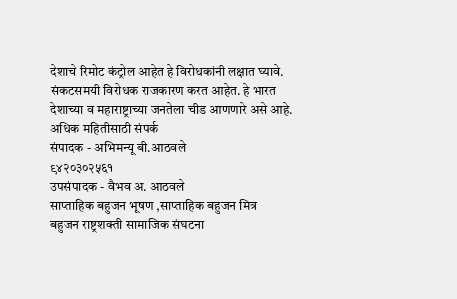देशाचे रिमोट कंट्रोल आहेत हे विरोधकांनी लक्षात घ्यावे. संकटसमयी विरोधक राजकारण करत आहेत. हे भारत देशाच्या व महाराष्ट्राच्या जनतेला चीड आणणारे असे आहे.
अधिक महितीसाठी संपर्क
संपादक - अभिमन्यू बी.आठवले
९४२०३०२५६१
उपसंपादक - वैभव अ. आठवले
साप्ताहिक बहुजन भूषण ,साप्ताहिक बहुजन मित्र
बहुजन राष्ट्रशक्ती सामाजिक संघटना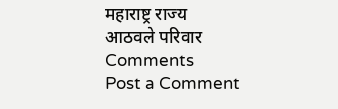महाराष्ट्र राज्य
आठवले परिवार
Comments
Post a Comment